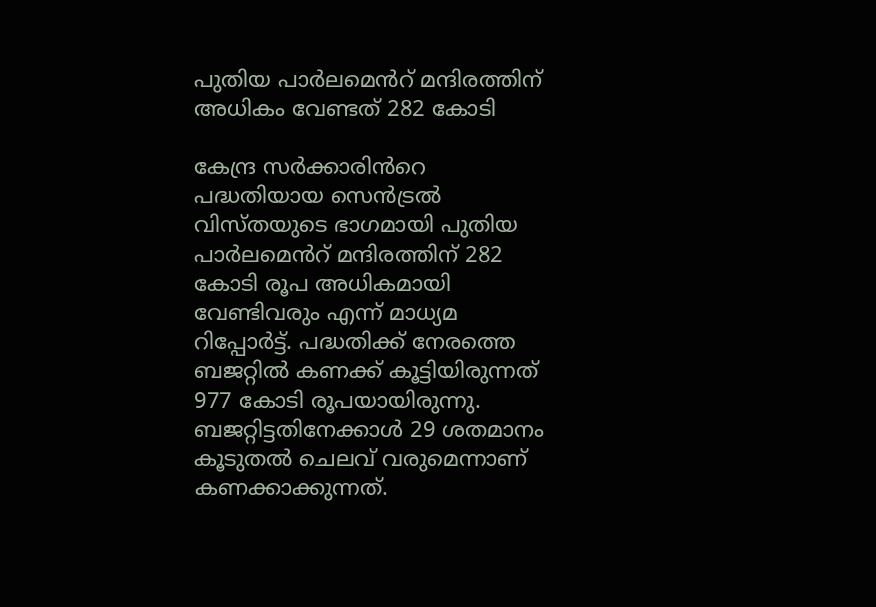പുതിയ പാർലമെൻറ് മന്ദിരത്തിന് അധികം വേണ്ടത് 282 കോടി

കേന്ദ്ര സർക്കാരിൻറെ പദ്ധതിയായ സെൻട്രൽ വിസ്തയുടെ ഭാഗമായി പുതിയ പാർലമെൻറ് മന്ദിരത്തിന് 282 കോടി രൂപ അധികമായി വേണ്ടിവരും എന്ന് മാധ്യമ റിപ്പോർട്ട്. പദ്ധതിക്ക് നേരത്തെ ബജറ്റിൽ കണക്ക് കൂട്ടിയിരുന്നത് 977 കോടി രൂപയായിരുന്നു. ബജറ്റിട്ടതിനേക്കാൾ 29 ശതമാനം കൂടുതൽ ചെലവ് വരുമെന്നാണ് കണക്കാക്കുന്നത്.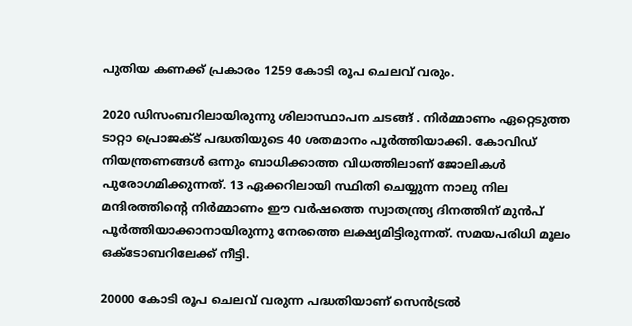പുതിയ കണക്ക് പ്രകാരം 1259 കോടി രൂപ ചെലവ് വരും.

2020 ഡിസംബറിലായിരുന്നു ശിലാസ്ഥാപന ചടങ്ങ് . നിർമ്മാണം ഏറ്റെടുത്ത ടാറ്റാ പ്രൊജക്ട് പദ്ധതിയുടെ 40 ശതമാനം പൂർത്തിയാക്കി. കോവിഡ് നിയന്ത്രണങ്ങൾ ഒന്നും ബാധിക്കാത്ത വിധത്തിലാണ് ജോലികൾ പുരോഗമിക്കുന്നത്. 13 ഏക്കറിലായി സ്ഥിതി ചെയ്യുന്ന നാലു നില മന്ദിരത്തിന്റെ നിർമ്മാണം ഈ വർഷത്തെ സ്വാതന്ത്ര്യ ദിനത്തിന് മുൻപ് പൂർത്തിയാക്കാനായിരുന്നു നേരത്തെ ലക്ഷ്യമിട്ടിരുന്നത്. സമയപരിധി മൂലം ഒക്ടോബറിലേക്ക് നീട്ടി.

20000 കോടി രൂപ ചെലവ് വരുന്ന പദ്ധതിയാണ് സെൻട്രൽ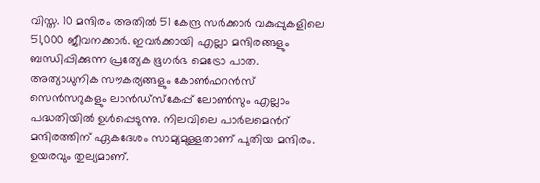വിസ്ത. 10 മന്ദിരം അതിൽ 51 കേന്ദ്ര സർക്കാർ വകുപ്പുകളിലെ 51,000 ജീവനക്കാർ. ഇവർക്കായി എല്ലാ മന്ദിരങ്ങളും ബന്ധിപ്പിക്കുന്ന പ്രത്യേക ഭൂഗർഭ മെട്രോ പാത. അത്യാധുനിക സൗകര്യങ്ങളും കോൺഫറൻസ് സെൻസറുകളും ലാൻഡ്സ്കേപ്പ് ലോൺസും എല്ലാം പദ്ധതിയിൽ ഉൾപ്പെടുന്നു. നിലവിലെ പാർലമെൻറ് മന്ദിരത്തിന് ഏകദേശം സാമ്യമുള്ളതാണ് പുതിയ മന്ദിരം. ഉയരവും തുല്യമാണ്.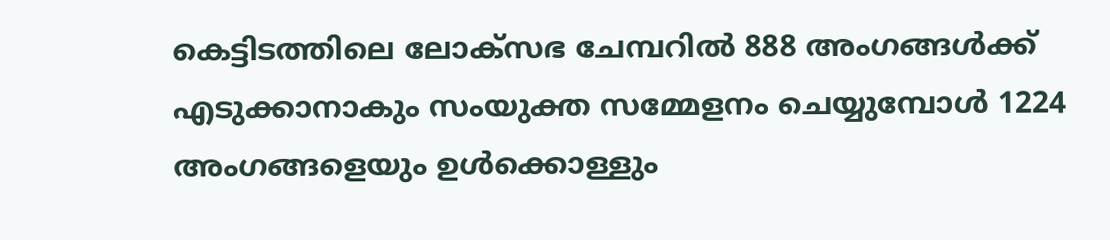കെട്ടിടത്തിലെ ലോക്സഭ ചേമ്പറിൽ 888 അംഗങ്ങൾക്ക് എടുക്കാനാകും സംയുക്ത സമ്മേളനം ചെയ്യുമ്പോൾ 1224 അംഗങ്ങളെയും ഉൾക്കൊള്ളും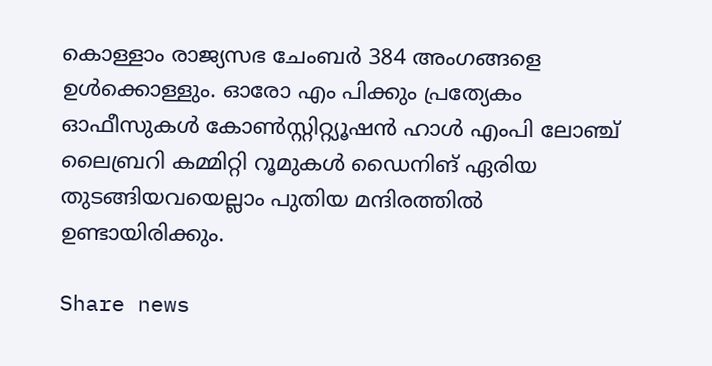കൊള്ളാം രാജ്യസഭ ചേംബർ 384 അംഗങ്ങളെ ഉൾക്കൊള്ളും. ഓരോ എം പിക്കും പ്രത്യേകം ഓഫീസുകൾ കോൺസ്റ്റിറ്റ്യൂഷൻ ഹാൾ എംപി ലോഞ്ച് ലൈബ്രറി കമ്മിറ്റി റൂമുകൾ ഡൈനിങ് ഏരിയ തുടങ്ങിയവയെല്ലാം പുതിയ മന്ദിരത്തിൽ ഉണ്ടായിരിക്കും.

Share news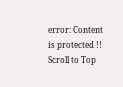error: Content is protected !!
Scroll to Top